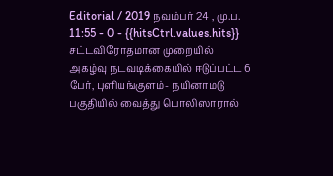Editorial / 2019 நவம்பர் 24 , மு.ப. 11:55 - 0 - {{hitsCtrl.values.hits}}
சட்டவிரோதமான முறையில் அகழ்வு நடவடிக்கையில் ஈடுப்பட்ட 6 பேர், புளியங்குளம்- நயினாமடு பகுதியில் வைத்து பொலிஸாரால்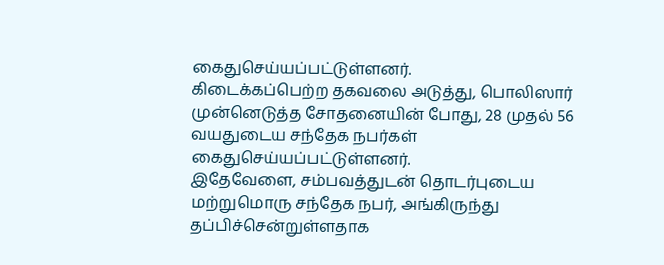கைதுசெய்யப்பட்டுள்ளனர்.
கிடைக்கப்பெற்ற தகவலை அடுத்து, பொலிஸார் முன்னெடுத்த சோதனையின் போது, 28 முதல் 56 வயதுடைய சந்தேக நபர்கள் கைதுசெய்யப்பட்டுள்ளனர்.
இதேவேளை, சம்பவத்துடன் தொடர்புடைய மற்றுமொரு சந்தேக நபர், அங்கிருந்து தப்பிச்சென்றுள்ளதாக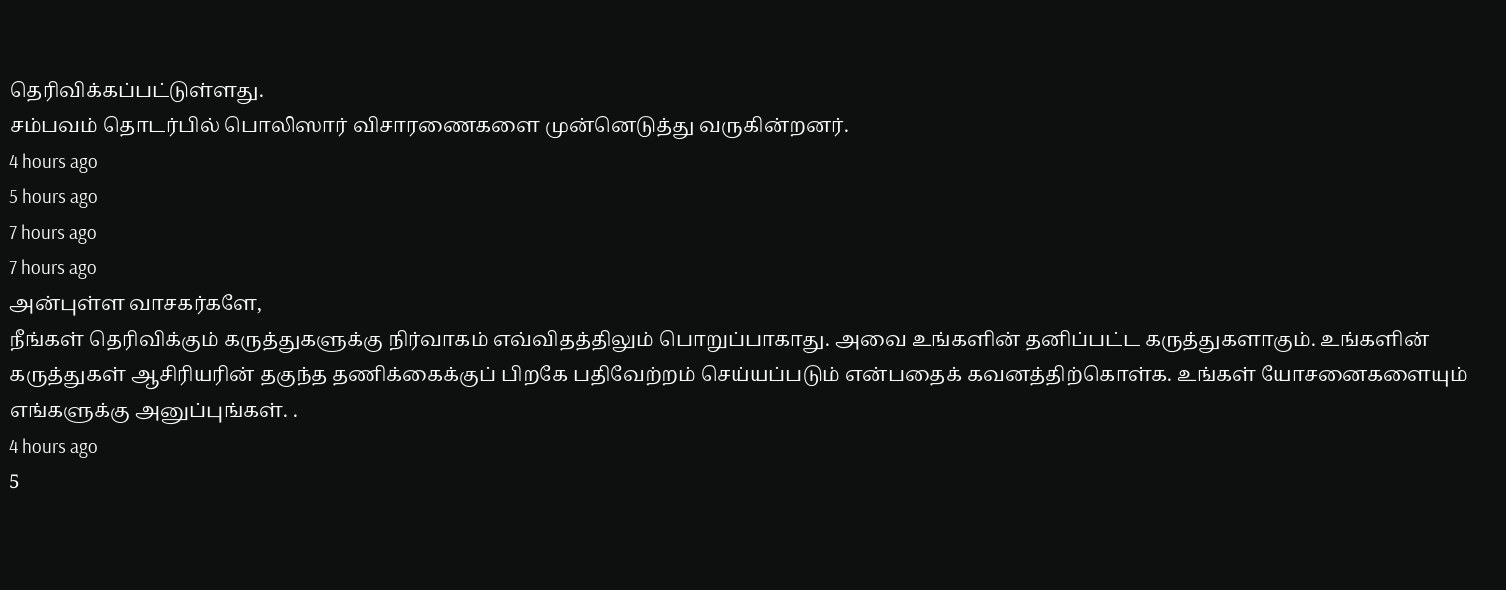தெரிவிக்கப்பட்டுள்ளது.
சம்பவம் தொடர்பில் பொலிஸார் விசாரணைகளை முன்னெடுத்து வருகின்றனர்.
4 hours ago
5 hours ago
7 hours ago
7 hours ago
அன்புள்ள வாசகர்களே,
நீங்கள் தெரிவிக்கும் கருத்துகளுக்கு நிர்வாகம் எவ்விதத்திலும் பொறுப்பாகாது. அவை உங்களின் தனிப்பட்ட கருத்துகளாகும். உங்களின் கருத்துகள் ஆசிரியரின் தகுந்த தணிக்கைக்குப் பிறகே பதிவேற்றம் செய்யப்படும் என்பதைக் கவனத்திற்கொள்க. உங்கள் யோசனைகளையும் எங்களுக்கு அனுப்புங்கள். .
4 hours ago
5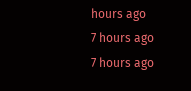hours ago
7 hours ago
7 hours ago